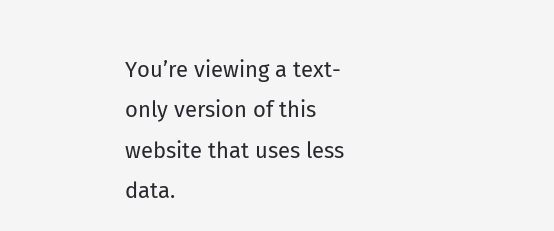You’re viewing a text-only version of this website that uses less data.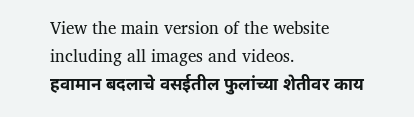View the main version of the website including all images and videos.
हवामान बदलाचे वसईतील फुलांच्या शेतीवर काय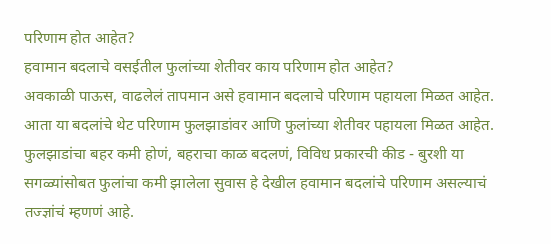परिणाम होत आहेत?
हवामान बदलाचे वसईतील फुलांच्या शेतीवर काय परिणाम होत आहेत?
अवकाळी पाऊस, वाढलेलं तापमान असे हवामान बदलाचे परिणाम पहायला मिळत आहेत. आता या बदलांचे थेट परिणाम फुलझाडांवर आणि फुलांच्या शेतीवर पहायला मिळत आहेत.
फुलझाडांचा बहर कमी होणं, बहराचा काळ बदलणं, विविध प्रकारची कीड - बुरशी या सगळ्यांसोबत फुलांचा कमी झालेला सुवास हे देखील हवामान बदलांचे परिणाम असल्याचं तज्ज्ञांचं म्हणणं आहे.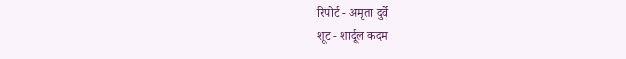रिपोर्ट - अमृता दुर्वे
शूट - शार्दूल कदम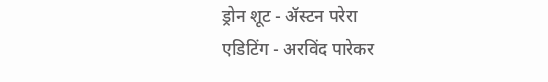ड्रोन शूट - ॲस्टन परेरा
एडिटिंग - अरविंद पारेकर